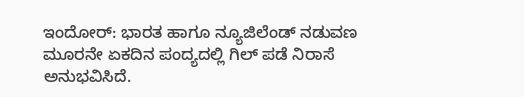ಇಂದೋರ್: ಭಾರತ ಹಾಗೂ ನ್ಯೂಜಿಲೆಂಡ್ ನಡುವಣ ಮೂರನೇ ಏಕದಿನ ಪಂದ್ಯದಲ್ಲಿ ಗಿಲ್ ಪಡೆ ನಿರಾಸೆ ಅನುಭವಿಸಿದೆ.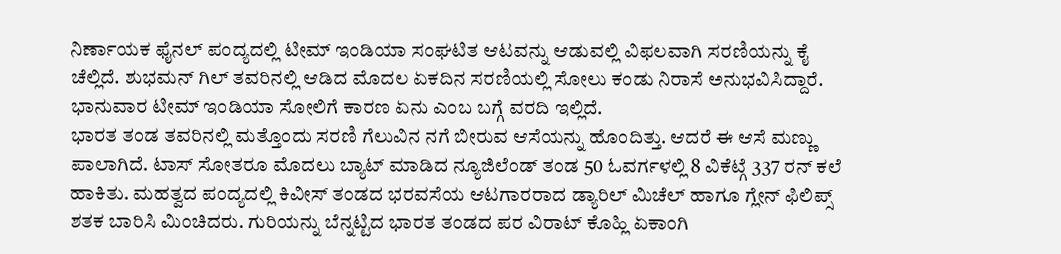ನಿರ್ಣಾಯಕ ಫೈನಲ್ ಪಂದ್ಯದಲ್ಲಿ ಟೀಮ್ ಇಂಡಿಯಾ ಸಂಘಟಿತ ಆಟವನ್ನು ಆಡುವಲ್ಲಿ ವಿಫಲವಾಗಿ ಸರಣಿಯನ್ನು ಕೈ ಚೆಲ್ಲಿದೆ. ಶುಭಮನ್ ಗಿಲ್ ತವರಿನಲ್ಲಿ ಆಡಿದ ಮೊದಲ ಏಕದಿನ ಸರಣಿಯಲ್ಲಿ ಸೋಲು ಕಂಡು ನಿರಾಸೆ ಅನುಭವಿಸಿದ್ದಾರೆ. ಭಾನುವಾರ ಟೀಮ್ ಇಂಡಿಯಾ ಸೋಲಿಗೆ ಕಾರಣ ಏನು ಎಂಬ ಬಗ್ಗೆ ವರದಿ ಇಲ್ಲಿದೆ.
ಭಾರತ ತಂಡ ತವರಿನಲ್ಲಿ ಮತ್ತೊಂದು ಸರಣಿ ಗೆಲುವಿನ ನಗೆ ಬೀರುವ ಆಸೆಯನ್ನು ಹೊಂದಿತ್ತು. ಆದರೆ ಈ ಆಸೆ ಮಣ್ಣು ಪಾಲಾಗಿದೆ. ಟಾಸ್ ಸೋತರೂ ಮೊದಲು ಬ್ಯಾಟ್ ಮಾಡಿದ ನ್ಯೂಜಿಲೆಂಡ್ ತಂಡ 50 ಓವರ್ಗಳಲ್ಲಿ 8 ವಿಕೆಟ್ಗೆ 337 ರನ್ ಕಲೆ ಹಾಕಿತು. ಮಹತ್ವದ ಪಂದ್ಯದಲ್ಲಿ ಕಿವೀಸ್ ತಂಡದ ಭರವಸೆಯ ಆಟಗಾರರಾದ ಡ್ಯಾರಿಲ್ ಮಿಚೆಲ್ ಹಾಗೂ ಗ್ಲೇನ್ ಫಿಲಿಪ್ಸ್ ಶತಕ ಬಾರಿಸಿ ಮಿಂಚಿದರು. ಗುರಿಯನ್ನು ಬೆನ್ನಟ್ಟಿದ ಭಾರತ ತಂಡದ ಪರ ವಿರಾಟ್ ಕೊಹ್ಲಿ ಏಕಾಂಗಿ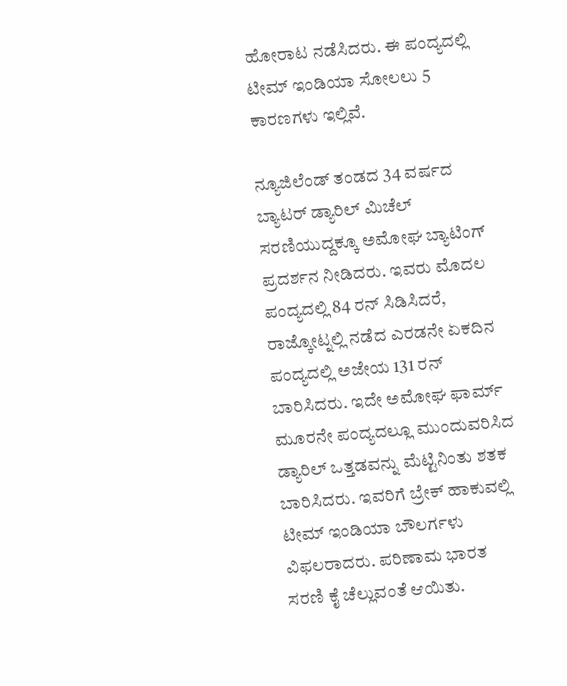ಹೋರಾಟ ನಡೆಸಿದರು. ಈ ಪಂದ್ಯದಲ್ಲಿ ಟೀಮ್ ಇಂಡಿಯಾ ಸೋಲಲು 5 ಕಾರಣಗಳು ಇಲ್ಲಿವೆ.

ನ್ಯೂಜಿಲೆಂಡ್ ತಂಡದ 34 ವರ್ಷದ ಬ್ಯಾಟರ್ ಡ್ಯಾರಿಲ್ ಮಿಚೆಲ್ ಸರಣಿಯುದ್ದಕ್ಕೂ ಅಮೋಘ ಬ್ಯಾಟಿಂಗ್ ಪ್ರದರ್ಶನ ನೀಡಿದರು. ಇವರು ಮೊದಲ ಪಂದ್ಯದಲ್ಲಿ 84 ರನ್ ಸಿಡಿಸಿದರೆ, ರಾಜ್ಕೋಟ್ನಲ್ಲಿ ನಡೆದ ಎರಡನೇ ಏಕದಿನ ಪಂದ್ಯದಲ್ಲಿ ಅಜೇಯ 131 ರನ್ ಬಾರಿಸಿದರು. ಇದೇ ಅಮೋಘ ಫಾರ್ಮ್ ಮೂರನೇ ಪಂದ್ಯದಲ್ಲೂ ಮುಂದುವರಿಸಿದ ಡ್ಯಾರಿಲ್ ಒತ್ತಡವನ್ನು ಮೆಟ್ಟಿನಿಂತು ಶತಕ ಬಾರಿಸಿದರು. ಇವರಿಗೆ ಬ್ರೇಕ್ ಹಾಕುವಲ್ಲಿ ಟೀಮ್ ಇಂಡಿಯಾ ಬೌಲರ್ಗಳು ವಿಫಲರಾದರು. ಪರಿಣಾಮ ಭಾರತ ಸರಣಿ ಕೈ ಚೆಲ್ಲುವಂತೆ ಆಯಿತು.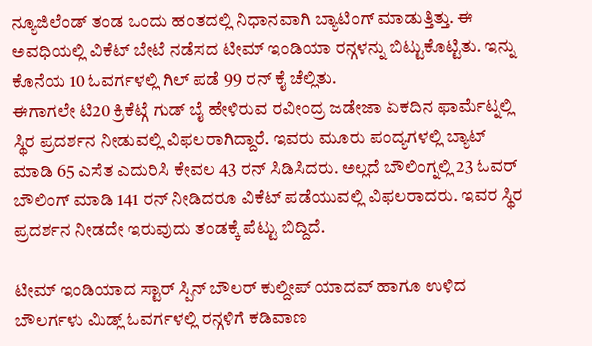ನ್ಯೂಜಿಲೆಂಡ್ ತಂಡ ಒಂದು ಹಂತದಲ್ಲಿ ನಿಧಾನವಾಗಿ ಬ್ಯಾಟಿಂಗ್ ಮಾಡುತ್ತಿತ್ತು. ಈ ಅವಧಿಯಲ್ಲಿ ವಿಕೆಟ್ ಬೇಟೆ ನಡೆಸದ ಟೀಮ್ ಇಂಡಿಯಾ ರನ್ಗಳನ್ನು ಬಿಟ್ಟುಕೊಟ್ಟಿತು. ಇನ್ನು ಕೊನೆಯ 10 ಓವರ್ಗಳಲ್ಲಿ ಗಿಲ್ ಪಡೆ 99 ರನ್ ಕೈ ಚೆಲ್ಲಿತು.
ಈಗಾಗಲೇ ಟಿ20 ಕ್ರಿಕೆಟ್ಗೆ ಗುಡ್ ಬೈ ಹೇಳಿರುವ ರವೀಂದ್ರ ಜಡೇಜಾ ಏಕದಿನ ಫಾರ್ಮೆಟ್ನಲ್ಲಿ ಸ್ಥಿರ ಪ್ರದರ್ಶನ ನೀಡುವಲ್ಲಿ ವಿಫಲರಾಗಿದ್ದಾರೆ. ಇವರು ಮೂರು ಪಂದ್ಯಗಳಲ್ಲಿ ಬ್ಯಾಟ್ ಮಾಡಿ 65 ಎಸೆತ ಎದುರಿಸಿ ಕೇವಲ 43 ರನ್ ಸಿಡಿಸಿದರು. ಅಲ್ಲದೆ ಬೌಲಿಂಗ್ನಲ್ಲಿ 23 ಓವರ್ ಬೌಲಿಂಗ್ ಮಾಡಿ 141 ರನ್ ನೀಡಿದರೂ ವಿಕೆಟ್ ಪಡೆಯುವಲ್ಲಿ ವಿಫಲರಾದರು. ಇವರ ಸ್ಥಿರ ಪ್ರದರ್ಶನ ನೀಡದೇ ಇರುವುದು ತಂಡಕ್ಕೆ ಪೆಟ್ಟು ಬಿದ್ದಿದೆ.

ಟೀಮ್ ಇಂಡಿಯಾದ ಸ್ಟಾರ್ ಸ್ಪಿನ್ ಬೌಲರ್ ಕುಲ್ದೀಪ್ ಯಾದವ್ ಹಾಗೂ ಉಳಿದ ಬೌಲರ್ಗಳು ಮಿಡ್ಲ್ ಓವರ್ಗಳಲ್ಲಿ ರನ್ಗಳಿಗೆ ಕಡಿವಾಣ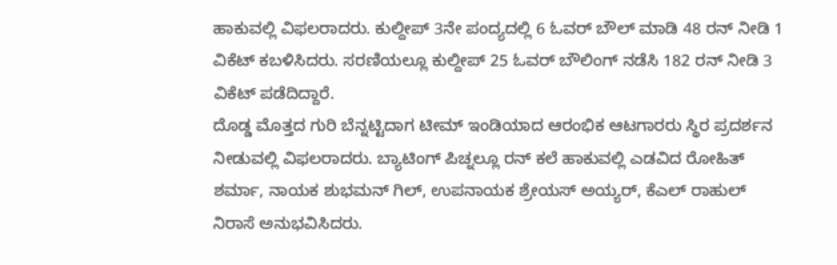ಹಾಕುವಲ್ಲಿ ವಿಫಲರಾದರು. ಕುಲ್ದೀಪ್ 3ನೇ ಪಂದ್ಯದಲ್ಲಿ 6 ಓವರ್ ಬೌಲ್ ಮಾಡಿ 48 ರನ್ ನೀಡಿ 1 ವಿಕೆಟ್ ಕಬಳಿಸಿದರು. ಸರಣಿಯಲ್ಲೂ ಕುಲ್ದೀಪ್ 25 ಓವರ್ ಬೌಲಿಂಗ್ ನಡೆಸಿ 182 ರನ್ ನೀಡಿ 3 ವಿಕೆಟ್ ಪಡೆದಿದ್ದಾರೆ.
ದೊಡ್ಡ ಮೊತ್ತದ ಗುರಿ ಬೆನ್ನಟ್ಟಿದಾಗ ಟೀಮ್ ಇಂಡಿಯಾದ ಆರಂಭಿಕ ಆಟಗಾರರು ಸ್ಥಿರ ಪ್ರದರ್ಶನ ನೀಡುವಲ್ಲಿ ವಿಫಲರಾದರು. ಬ್ಯಾಟಿಂಗ್ ಪಿಚ್ನಲ್ಲೂ ರನ್ ಕಲೆ ಹಾಕುವಲ್ಲಿ ಎಡವಿದ ರೋಹಿತ್ ಶರ್ಮಾ, ನಾಯಕ ಶುಭಮನ್ ಗಿಲ್, ಉಪನಾಯಕ ಶ್ರೇಯಸ್ ಅಯ್ಯರ್, ಕೆಎಲ್ ರಾಹುಲ್ ನಿರಾಸೆ ಅನುಭವಿಸಿದರು.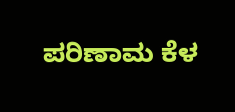ಪರಿಣಾಮ ಕೆಳ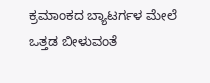ಕ್ರಮಾಂಕದ ಬ್ಯಾಟರ್ಗಳ ಮೇಲೆ ಒತ್ತಡ ಬೀಳುವಂತೆ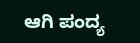ಆಗಿ ಪಂದ್ಯ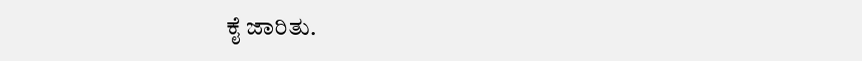ಕೈ ಜಾರಿತು.